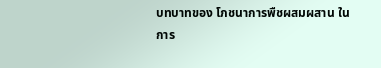บทบาทของ โภชนาการพืชผสมผสาน ในการ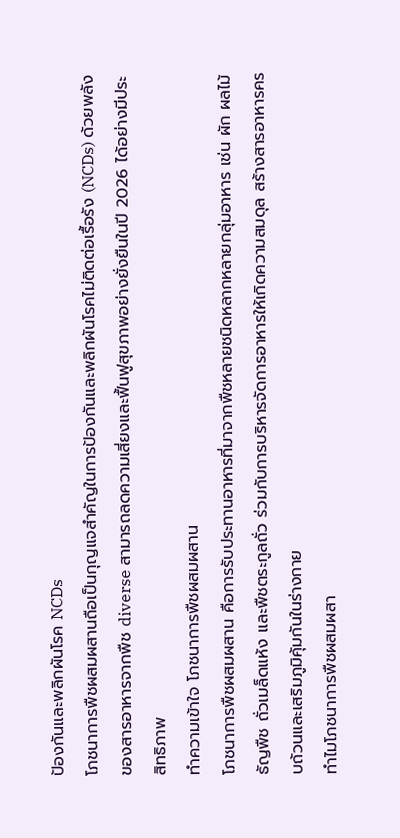ป้องกันและพลิกผันโรค NCDs
โภชนาการพืชผสมผสานถือเป็นกุญแจสำคัญในการป้องกันและพลิกผันโรคไม่ติดต่อเรื้อรัง (NCDs) ด้วยพลังของสารอาหารจากพืช diverse สามารถลดความเสี่ยงและฟื้นฟูสุขภาพอย่างยั่งยืนในปี 2026 ได้อย่างมีประสิทธิภาพ
ทำความเข้าใจ โภชนาการพืชผสมผสาน
โภชนาการพืชผสมผสาน คือการรับประทานอาหารที่มาจากพืชหลายชนิดหลากหลายกลุ่มอาหาร เช่น ผัก ผลไม้ ธัญพืช ถั่วเมล็ดแห้ง และพืชตระกูลถั่ว ร่วมกับการบริหารจัดการอาหารให้เกิดความสมดุล สร้างสารอาหารครบถ้วนและเสริมภูมิคุ้มกันในร่างกาย
ทำไมโภชนาการพืชผสมผสา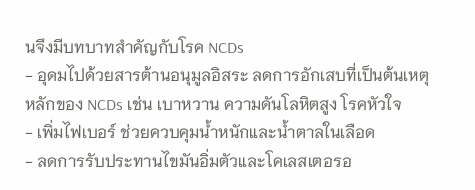นจึงมีบทบาทสำคัญกับโรค NCDs
- อุดมไปด้วยสารต้านอนุมูลอิสระ ลดการอักเสบที่เป็นต้นเหตุหลักของ NCDs เช่น เบาหวาน ความดันโลหิตสูง โรคหัวใจ
- เพิ่มไฟเบอร์ ช่วยควบคุมน้ำหนักและน้ำตาลในเลือด
- ลดการรับประทานไขมันอิ่มตัวและโคเลสเตอรอ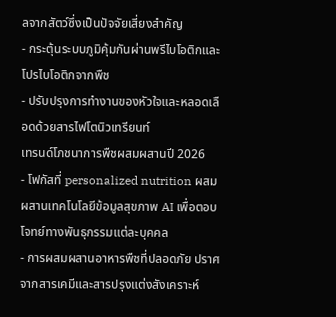ลจากสัตว์ซึ่งเป็นปัจจัยเสี่ยงสำคัญ
- กระตุ้นระบบภูมิคุ้มกันผ่านพรีไบโอติกและโปรไบโอติกจากพืช
- ปรับปรุงการทำงานของหัวใจและหลอดเลือดด้วยสารไฟโตนิวเทรียนท์
เทรนด์โภชนาการพืชผสมผสานปี 2026
- โฟกัสที่ personalized nutrition ผสมผสานเทคโนโลยีข้อมูลสุขภาพ AI เพื่อตอบโจทย์ทางพันธุกรรมแต่ละบุคคล
- การผสมผสานอาหารพืชที่ปลอดภัย ปราศจากสารเคมีและสารปรุงแต่งสังเคราะห์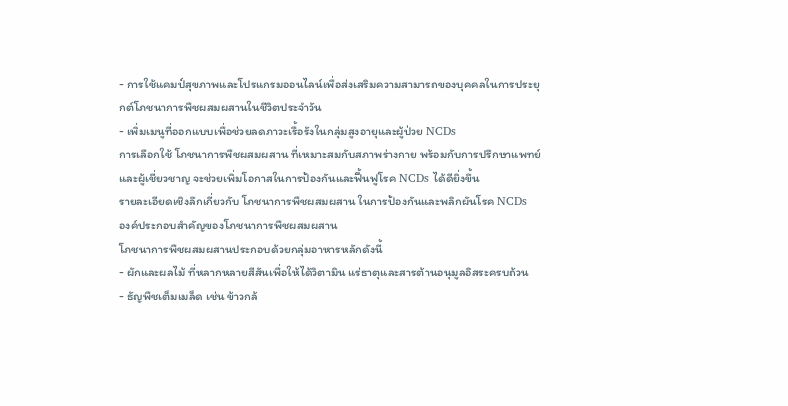- การใช้แคมป์สุขภาพและโปรแกรมออนไลน์เพื่อส่งเสริมความสามารถของบุคคลในการประยุกต์โภชนาการพืชผสมผสานในชีวิตประจำวัน
- เพิ่มเมนูที่ออกแบบเพื่อช่วยลดภาวะเรื้อรังในกลุ่มสูงอายุและผู้ป่วย NCDs
การเลือกใช้ โภชนาการพืชผสมผสาน ที่เหมาะสมกับสภาพร่างกาย พร้อมกับการปรึกษาแพทย์และผู้เชี่ยวชาญ จะช่วยเพิ่มโอกาสในการป้องกันและฟื้นฟูโรค NCDs ได้ดียิ่งขึ้น
รายละเอียดเชิงลึกเกี่ยวกับ โภชนาการพืชผสมผสาน ในการป้องกันและพลิกผันโรค NCDs
องค์ประกอบสำคัญของโภชนาการพืชผสมผสาน
โภชนาการพืชผสมผสานประกอบด้วยกลุ่มอาหารหลักดังนี้
- ผักและผลไม้ ที่หลากหลายสีสันเพื่อให้ได้วิตามิน แร่ธาตุและสารต้านอนุมูลอิสระครบถ้วน
- ธัญพืชเต็มเมล็ด เช่น ข้าวกล้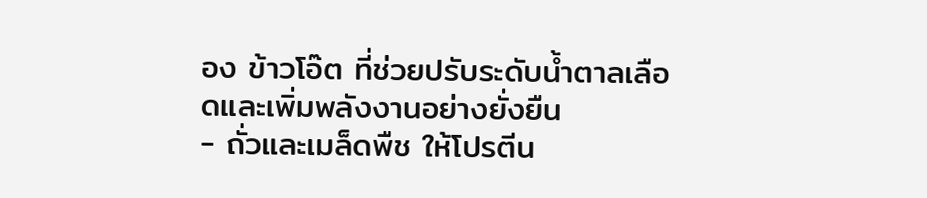อง ข้าวโอ๊ต ที่ช่วยปรับระดับน้ำตาลเลือดและเพิ่มพลังงานอย่างยั่งยืน
- ถั่วและเมล็ดพืช ให้โปรตีน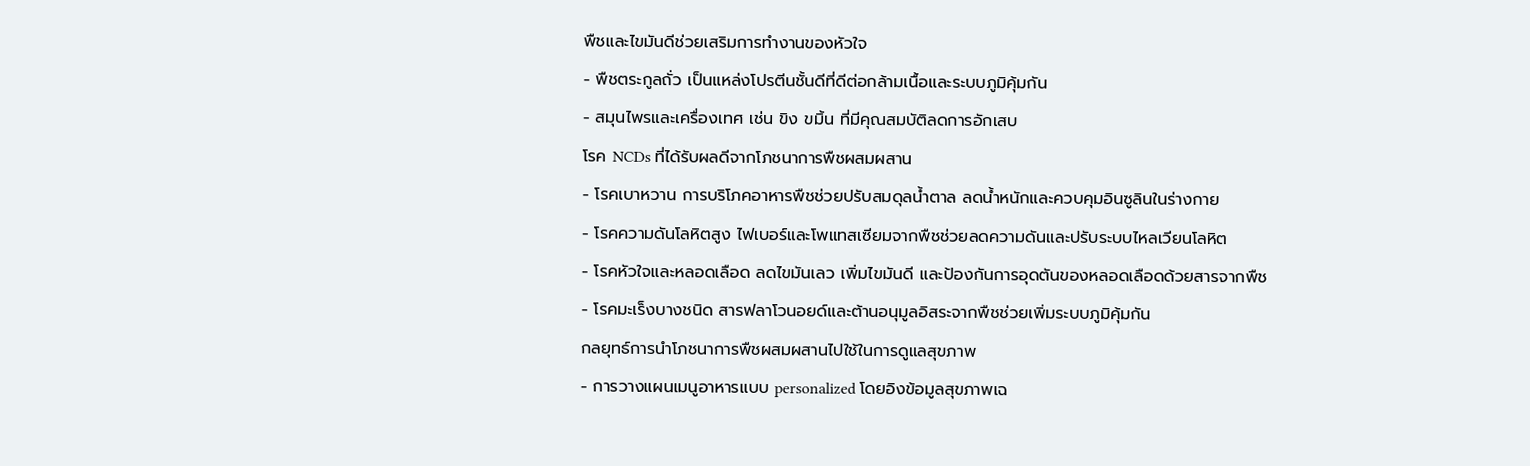พืชและไขมันดีช่วยเสริมการทำงานของหัวใจ
- พืชตระกูลถั่ว เป็นแหล่งโปรตีนชั้นดีที่ดีต่อกล้ามเนื้อและระบบภูมิคุ้มกัน
- สมุนไพรและเครื่องเทศ เช่น ขิง ขมิ้น ที่มีคุณสมบัติลดการอักเสบ
โรค NCDs ที่ได้รับผลดีจากโภชนาการพืชผสมผสาน
- โรคเบาหวาน การบริโภคอาหารพืชช่วยปรับสมดุลน้ำตาล ลดน้ำหนักและควบคุมอินซูลินในร่างกาย
- โรคความดันโลหิตสูง ไฟเบอร์และโพแทสเซียมจากพืชช่วยลดความดันและปรับระบบไหลเวียนโลหิต
- โรคหัวใจและหลอดเลือด ลดไขมันเลว เพิ่มไขมันดี และป้องกันการอุดตันของหลอดเลือดด้วยสารจากพืช
- โรคมะเร็งบางชนิด สารฟลาโวนอยด์และต้านอนุมูลอิสระจากพืชช่วยเพิ่มระบบภูมิคุ้มกัน
กลยุทธ์การนำโภชนาการพืชผสมผสานไปใช้ในการดูแลสุขภาพ
- การวางแผนเมนูอาหารแบบ personalized โดยอิงข้อมูลสุขภาพเฉ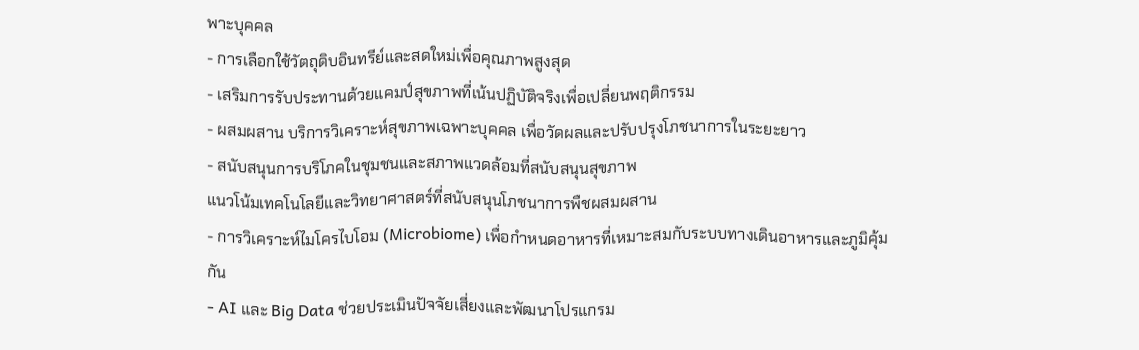พาะบุคคล
- การเลือกใช้วัตถุดิบอินทรีย์และสดใหม่เพื่อคุณภาพสูงสุด
- เสริมการรับประทานด้วยแคมป์สุขภาพที่เน้นปฏิบัติจริงเพื่อเปลี่ยนพฤติกรรม
- ผสมผสาน บริการวิเคราะห์สุขภาพเฉพาะบุคคล เพื่อวัดผลและปรับปรุงโภชนาการในระยะยาว
- สนับสนุนการบริโภคในชุมชนและสภาพแวดล้อมที่สนับสนุนสุขภาพ
แนวโน้มเทคโนโลยีและวิทยาศาสตร์ที่สนับสนุนโภชนาการพืชผสมผสาน
- การวิเคราะห์ไมโครไบโอม (Microbiome) เพื่อกำหนดอาหารที่เหมาะสมกับระบบทางเดินอาหารและภูมิคุ้มกัน
- AI และ Big Data ช่วยประเมินปัจจัยเสี่ยงและพัฒนาโปรแกรม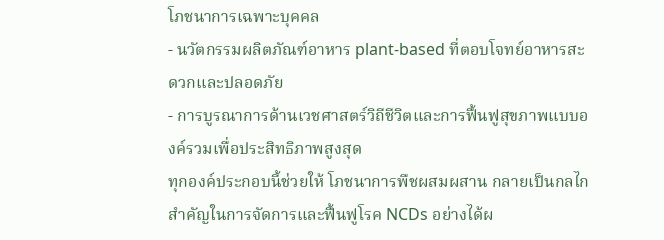โภชนาการเฉพาะบุคคล
- นวัตกรรมผลิตภัณฑ์อาหาร plant-based ที่ตอบโจทย์อาหารสะดวกและปลอดภัย
- การบูรณาการด้านเวชศาสตร์วิถีชีวิตและการฟื้นฟูสุขภาพแบบองค์รวมเพื่อประสิทธิภาพสูงสุด
ทุกองค์ประกอบนี้ช่วยให้ โภชนาการพืชผสมผสาน กลายเป็นกลไกสำคัญในการจัดการและฟื้นฟูโรค NCDs อย่างได้ผ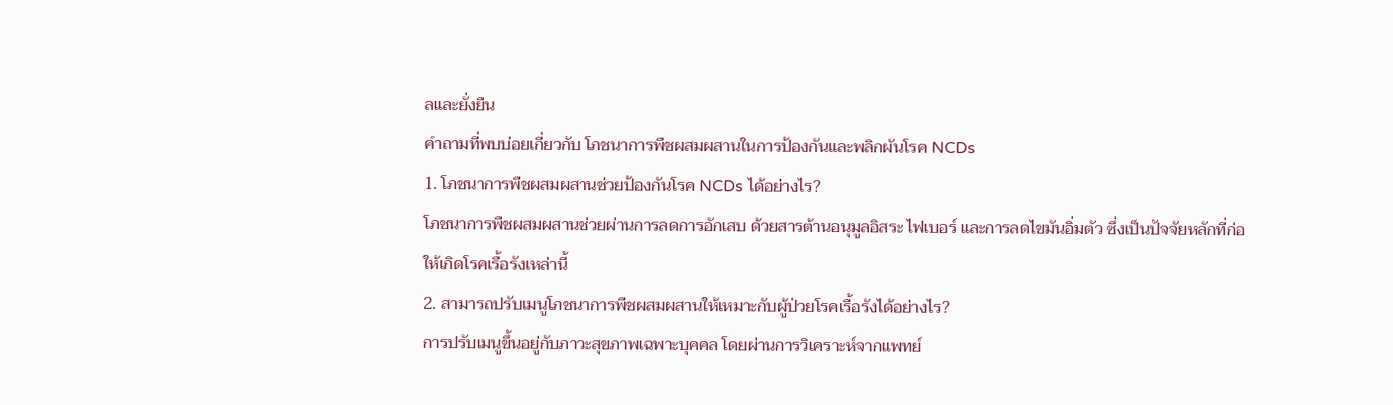ลและยั่งยืน
คำถามที่พบบ่อยเกี่ยวกับ โภชนาการพืชผสมผสานในการป้องกันและพลิกผันโรค NCDs
1. โภชนาการพืชผสมผสานช่วยป้องกันโรค NCDs ได้อย่างไร?
โภชนาการพืชผสมผสานช่วยผ่านการลดการอักเสบ ด้วยสารต้านอนุมูลอิสระ ไฟเบอร์ และการลดไขมันอิ่มตัว ซึ่งเป็นปัจจัยหลักที่ก่อให้เกิดโรคเรื้อรังเหล่านี้
2. สามารถปรับเมนูโภชนาการพืชผสมผสานให้เหมาะกับผู้ป่วยโรคเรื้อรังได้อย่างไร?
การปรับเมนูขึ้นอยู่กับภาวะสุขภาพเฉพาะบุคคล โดยผ่านการวิเคราะห์จากแพทย์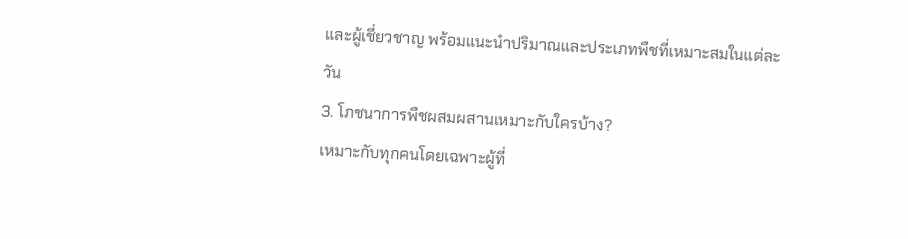และผู้เชี่ยวชาญ พร้อมแนะนำปริมาณและประเภทพืชที่เหมาะสมในแต่ละวัน
3. โภชนาการพืชผสมผสานเหมาะกับใครบ้าง?
เหมาะกับทุกคนโดยเฉพาะผู้ที่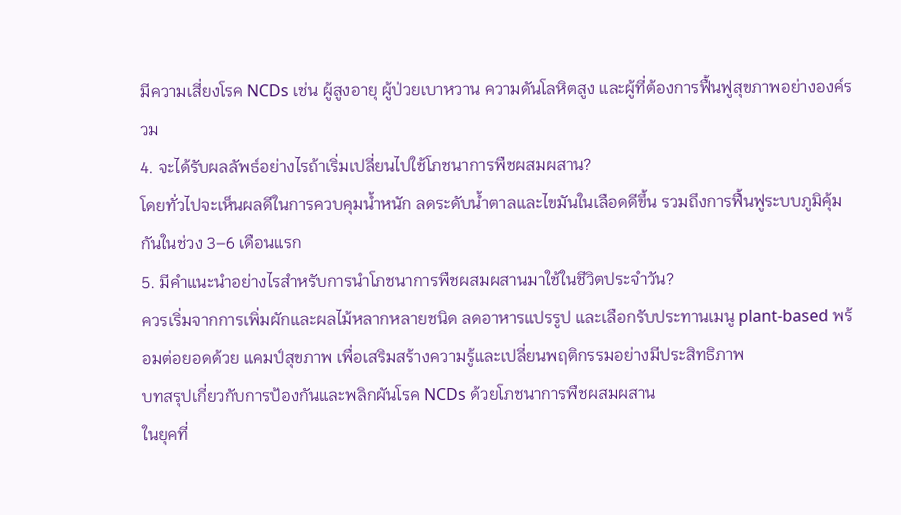มีความเสี่ยงโรค NCDs เช่น ผู้สูงอายุ ผู้ป่วยเบาหวาน ความดันโลหิตสูง และผู้ที่ต้องการฟื้นฟูสุขภาพอย่างองค์รวม
4. จะได้รับผลลัพธ์อย่างไรถ้าเริ่มเปลี่ยนไปใช้โภชนาการพืชผสมผสาน?
โดยทั่วไปจะเห็นผลดีในการควบคุมน้ำหนัก ลดระดับน้ำตาลและไขมันในเลือดดีขึ้น รวมถึงการฟื้นฟูระบบภูมิคุ้มกันในช่วง 3–6 เดือนแรก
5. มีคำแนะนำอย่างไรสำหรับการนำโภชนาการพืชผสมผสานมาใช้ในชีวิตประจำวัน?
ควรเริ่มจากการเพิ่มผักและผลไม้หลากหลายชนิด ลดอาหารแปรรูป และเลือกรับประทานเมนู plant-based พร้อมต่อยอดด้วย แคมป์สุขภาพ เพื่อเสริมสร้างความรู้และเปลี่ยนพฤติกรรมอย่างมีประสิทธิภาพ
บทสรุปเกี่ยวกับการป้องกันและพลิกผันโรค NCDs ด้วยโภชนาการพืชผสมผสาน
ในยุคที่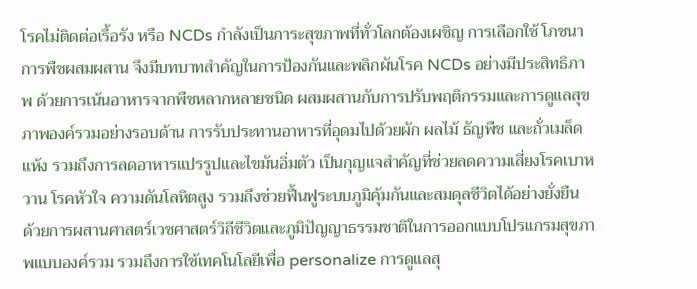โรคไม่ติดต่อเรื้อรัง หรือ NCDs กำลังเป็นภาระสุขภาพที่ทั่วโลกต้องเผชิญ การเลือกใช้ โภชนาการพืชผสมผสาน จึงมีบทบาทสำคัญในการป้องกันและพลิกผันโรค NCDs อย่างมีประสิทธิภาพ ด้วยการเน้นอาหารจากพืชหลากหลายชนิด ผสมผสานกับการปรับพฤติกรรมและการดูแลสุขภาพองค์รวมอย่างรอบด้าน การรับประทานอาหารที่อุดมไปด้วยผัก ผลไม้ ธัญพืช และถั่วเมล็ดแห้ง รวมถึงการลดอาหารแปรรูปและไขมันอิ่มตัว เป็นกุญแจสำคัญที่ช่วยลดความเสี่ยงโรคเบาหวาน โรคหัวใจ ความดันโลหิตสูง รวมถึงช่วยฟื้นฟูระบบภูมิคุ้มกันและสมดุลชีวิตได้อย่างยั่งยืน
ด้วยการผสานศาสตร์เวชศาสตร์วิถีชีวิตและภูมิปัญญาธรรมชาติในการออกแบบโปรแกรมสุขภาพแบบองค์รวม รวมถึงการใช้เทคโนโลยีเพื่อ personalize การดูแลสุ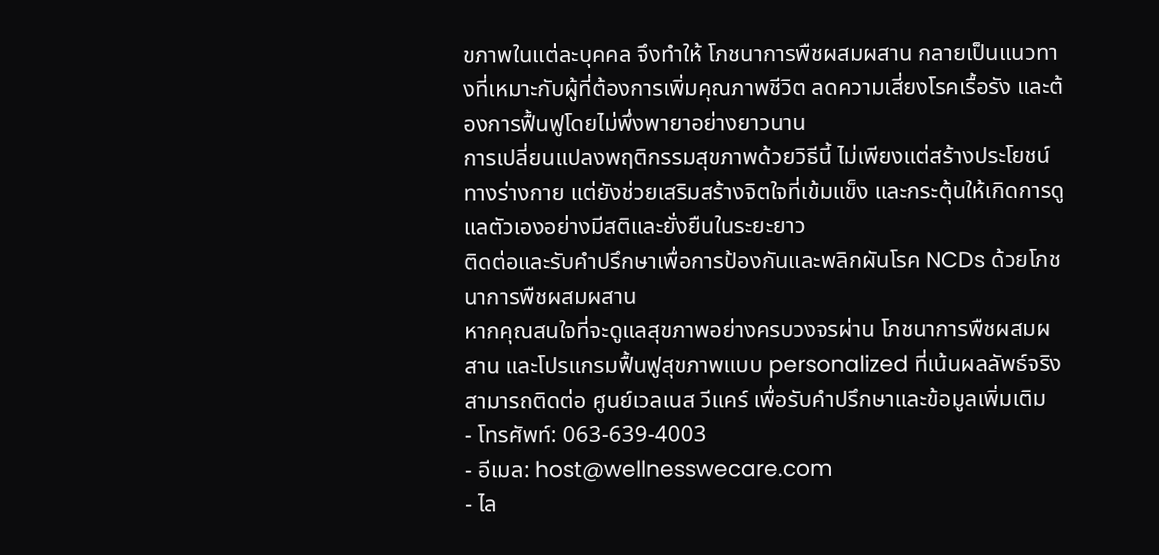ขภาพในแต่ละบุคคล จึงทำให้ โภชนาการพืชผสมผสาน กลายเป็นแนวทางที่เหมาะกับผู้ที่ต้องการเพิ่มคุณภาพชีวิต ลดความเสี่ยงโรคเรื้อรัง และต้องการฟื้นฟูโดยไม่พึ่งพายาอย่างยาวนาน
การเปลี่ยนแปลงพฤติกรรมสุขภาพด้วยวิธีนี้ ไม่เพียงแต่สร้างประโยชน์ทางร่างกาย แต่ยังช่วยเสริมสร้างจิตใจที่เข้มแข็ง และกระตุ้นให้เกิดการดูแลตัวเองอย่างมีสติและยั่งยืนในระยะยาว
ติดต่อและรับคำปรึกษาเพื่อการป้องกันและพลิกผันโรค NCDs ด้วยโภชนาการพืชผสมผสาน
หากคุณสนใจที่จะดูแลสุขภาพอย่างครบวงจรผ่าน โภชนาการพืชผสมผสาน และโปรแกรมฟื้นฟูสุขภาพแบบ personalized ที่เน้นผลลัพธ์จริง สามารถติดต่อ ศูนย์เวลเนส วีแคร์ เพื่อรับคำปรึกษาและข้อมูลเพิ่มเติม
- โทรศัพท์: 063-639-4003
- อีเมล: host@wellnesswecare.com
- ไล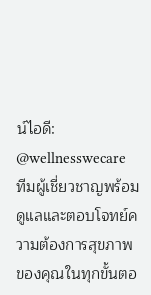น์ไอดี: @wellnesswecare
ทีมผู้เชี่ยวชาญพร้อมดูแลและตอบโจทย์ความต้องการสุขภาพของคุณในทุกขั้นตอ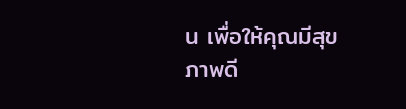น เพื่อให้คุณมีสุขภาพดี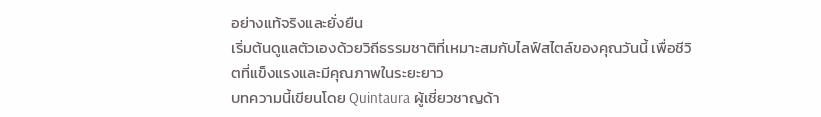อย่างแท้จริงและยั่งยืน
เริ่มต้นดูแลตัวเองด้วยวิถีธรรมชาติที่เหมาะสมกับไลฟ์สไตล์ของคุณวันนี้ เพื่อชีวิตที่แข็งแรงและมีคุณภาพในระยะยาว
บทความนี้เขียนโดย Quintaura ผู้เชี่ยวชาญด้า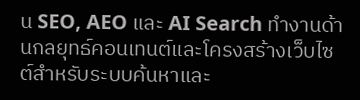น SEO, AEO และ AI Search ทำงานด้านกลยุทธ์คอนเทนต์และโครงสร้างเว็บไซต์สำหรับระบบค้นหาและ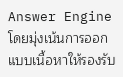Answer Engine โดยมุ่งเน้นการออกแบบเนื้อหาให้รองรับ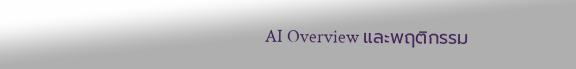AI Overview และพฤติกรรม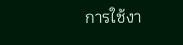การใช้งา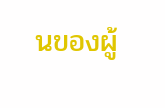นของผู้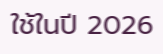ใช้ในปี 2026